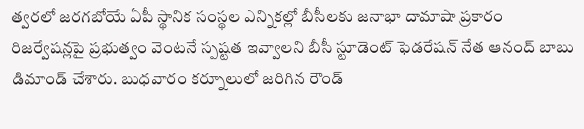త్వరలో జరగబోయే ఏపీ స్థానిక సంస్థల ఎన్నికల్లో బీసీలకు జనాభా దామాషా ప్రకారం రిజర్వేషన్లపై ప్రభుత్వం వెంటనే స్పష్టత ఇవ్వాలని బీసీ స్టూడెంట్ ఫెడరేషన్ నేత ఆనంద్ బాబు డిమాండ్ చేశారు. బుధవారం కర్నూలులో జరిగిన రౌండ్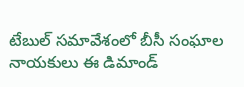టేబుల్ సమావేశంలో బీసీ సంఘాల నాయకులు ఈ డిమాండ్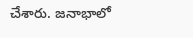చేశారు. జనాభాలో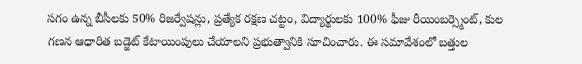సగం ఉన్న బీసీలకు 50% రిజర్వేషన్లు, ప్రత్యేక రక్షణ చట్టం, విద్యార్థులకు 100% ఫీజు రీయింబర్స్మెంట్, కుల గణన ఆధారిత బడ్జెట్ కేటాయింపులు చేయాలని ప్రభుత్వానికి సూచించారు. ఈ సమావేశంలో బత్తుల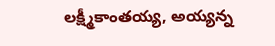లక్ష్మీకాంతయ్య, అయ్యన్న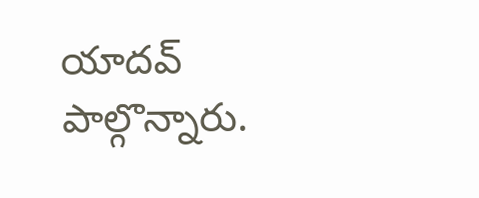యాదవ్ పాల్గొన్నారు.